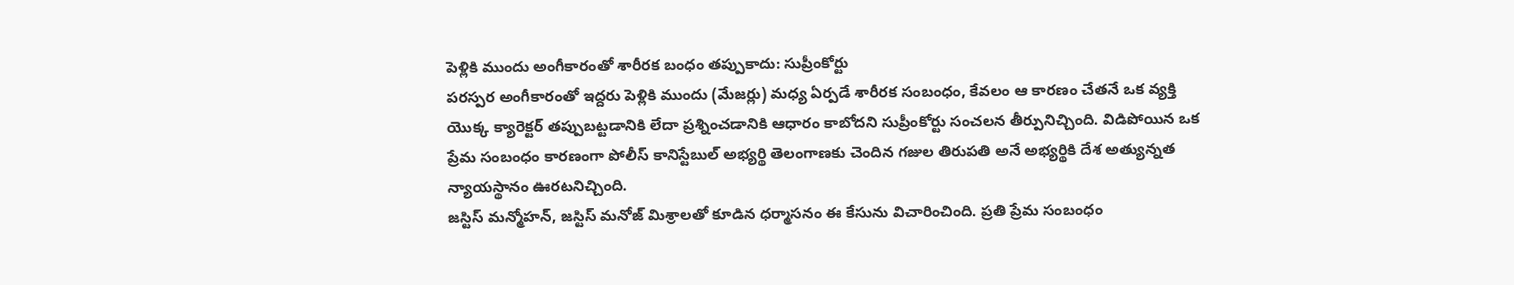పెళ్లికి ముందు అంగీకారంతో శారీరక బంధం తప్పుకాదు: సుప్రీంకోర్టు
పరస్పర అంగీకారంతో ఇద్దరు పెళ్లికి ముందు (మేజర్లు) మధ్య ఏర్పడే శారీరక సంబంధం, కేవలం ఆ కారణం చేతనే ఒక వ్యక్తి యొక్క క్యారెక్టర్ తప్పుబట్టడానికి లేదా ప్రశ్నించడానికి ఆధారం కాబోదని సుప్రీంకోర్టు సంచలన తీర్పునిచ్చింది. విడిపోయిన ఒక ప్రేమ సంబంధం కారణంగా పోలీస్ కానిస్టేబుల్ అభ్యర్థి తెలంగాణకు చెందిన గజుల తిరుపతి అనే అభ్యర్థికి దేశ అత్యున్నత న్యాయస్థానం ఊరటనిచ్చింది.
జస్టిస్ మన్మోహన్, జస్టిస్ మనోజ్ మిశ్రాలతో కూడిన ధర్మాసనం ఈ కేసును విచారించింది. ప్రతి ప్రేమ సంబంధం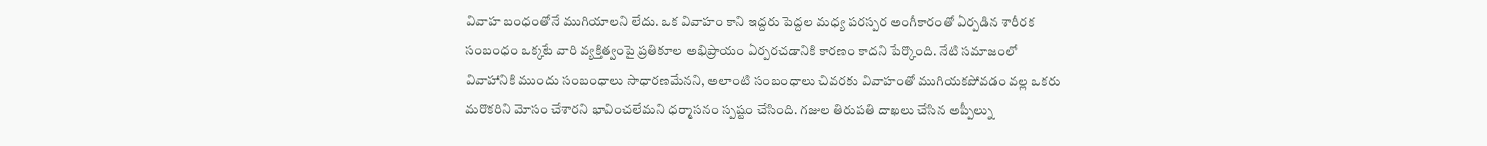వివాహ బంధంతోనే ముగియాలని లేదు. ఒక వివాహం కాని ఇద్దరు పెద్దల మధ్య పరస్పర అంగీకారంతో ఏర్పడిన శారీరక సంబంధం ఒక్కటే వారి వ్యక్తిత్వంపై ప్రతికూల అభిప్రాయం ఏర్పరచడానికి కారణం కాదని పేర్కొంది. నేటి సమాజంలో వివాహానికి ముందు సంబంధాలు సాధారణమేనని, అలాంటి సంబంధాలు చివరకు వివాహంతో ముగియకపోవడం వల్ల ఒకరు మరొకరిని మోసం చేశారని భావించలేమని ధర్మాసనం స్పష్టం చేసింది. గజుల తిరుపతి దాఖలు చేసిన అప్పీల్ను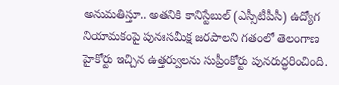అనుమతిస్తూ.. అతనికి కానిస్టేబుల్ (ఎస్సీటీపీసీ) ఉద్యోగ నియామకంపై పునఃసమీక్ష జరపాలని గతంలో తెలంగాణ హైకోర్టు ఇచ్చిన ఉత్తర్వులను సుప్రీంకోర్టు పునరుద్ధరించింది.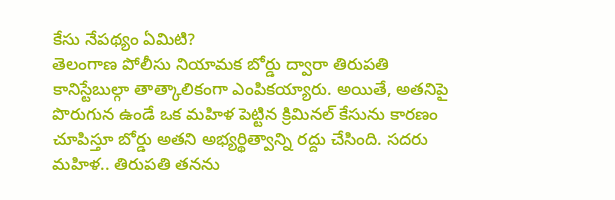కేసు నేపథ్యం ఏమిటి?
తెలంగాణ పోలీసు నియామక బోర్డు ద్వారా తిరుపతి కానిస్టేబుల్గా తాత్కాలికంగా ఎంపికయ్యారు. అయితే, అతనిపై పొరుగున ఉండే ఒక మహిళ పెట్టిన క్రిమినల్ కేసును కారణం చూపిస్తూ బోర్డు అతని అభ్యర్థిత్వాన్ని రద్దు చేసింది. సదరు మహిళ.. తిరుపతి తనను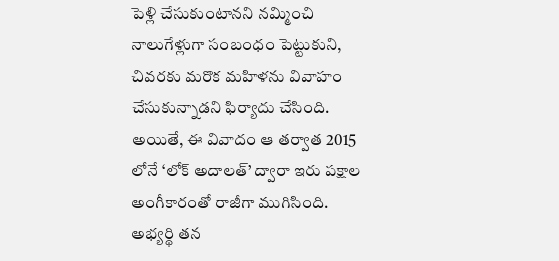పెళ్లి చేసుకుంటానని నమ్మించి నాలుగేళ్లుగా సంబంధం పెట్టుకుని, చివరకు మరొక మహిళను వివాహం చేసుకున్నాడని ఫిర్యాదు చేసింది. అయితే, ఈ వివాదం ఆ తర్వాత 2015 లోనే ‘లోక్ అదాలత్’ ద్వారా ఇరు పక్షాల అంగీకారంతో రాజీగా ముగిసింది. అభ్యర్థి తన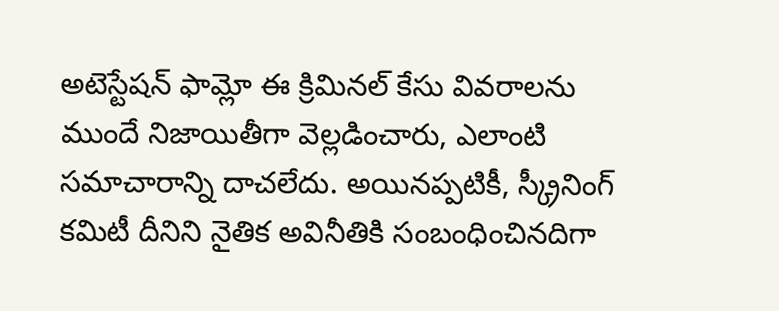అటెస్టేషన్ ఫామ్లో ఈ క్రిమినల్ కేసు వివరాలను ముందే నిజాయితీగా వెల్లడించారు, ఎలాంటి సమాచారాన్ని దాచలేదు. అయినప్పటికీ, స్క్రీనింగ్ కమిటీ దీనిని నైతిక అవినీతికి సంబంధించినదిగా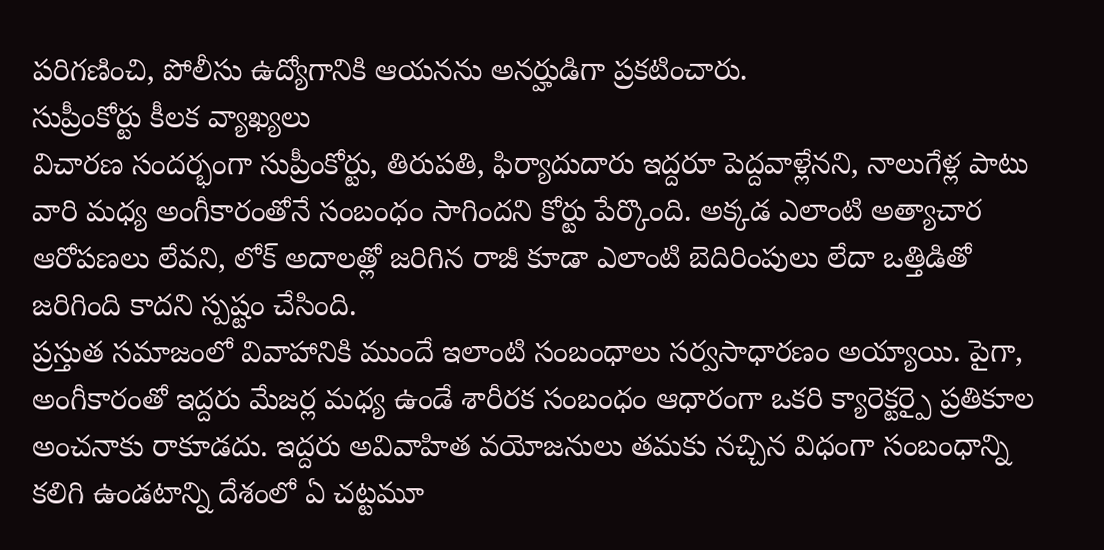పరిగణించి, పోలీసు ఉద్యోగానికి ఆయనను అనర్హుడిగా ప్రకటించారు.
సుప్రీంకోర్టు కీలక వ్యాఖ్యలు
విచారణ సందర్భంగా సుప్రీంకోర్టు, తిరుపతి, ఫిర్యాదుదారు ఇద్దరూ పెద్దవాళ్లేనని, నాలుగేళ్ల పాటు వారి మధ్య అంగీకారంతోనే సంబంధం సాగిందని కోర్టు పేర్కొంది. అక్కడ ఎలాంటి అత్యాచార ఆరోపణలు లేవని, లోక్ అదాలత్లో జరిగిన రాజీ కూడా ఎలాంటి బెదిరింపులు లేదా ఒత్తిడితో జరిగింది కాదని స్పష్టం చేసింది.
ప్రస్తుత సమాజంలో వివాహానికి ముందే ఇలాంటి సంబంధాలు సర్వసాధారణం అయ్యాయి. పైగా, అంగీకారంతో ఇద్దరు మేజర్ల మధ్య ఉండే శారీరక సంబంధం ఆధారంగా ఒకరి క్యారెక్టర్పై ప్రతికూల అంచనాకు రాకూడదు. ఇద్దరు అవివాహిత వయోజనులు తమకు నచ్చిన విధంగా సంబంధాన్ని కలిగి ఉండటాన్ని దేశంలో ఏ చట్టమూ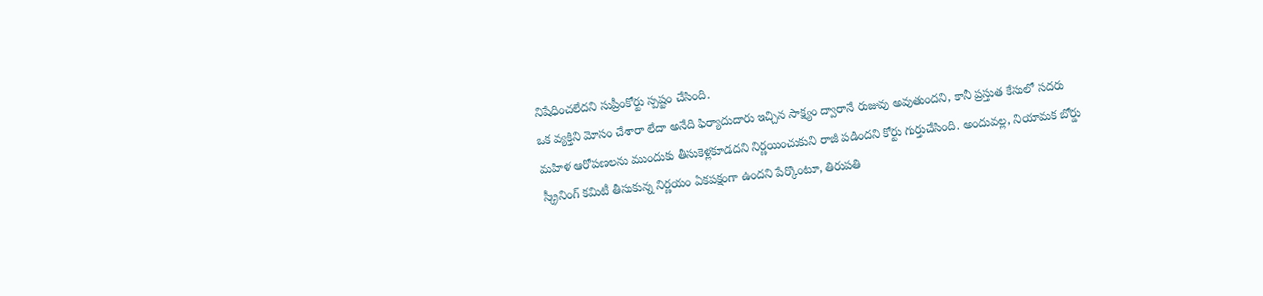నిషేధించలేదని సుప్రీంకోర్టు స్పష్టం చేసింది.
ఒక వ్యక్తిని మోసం చేశారా లేదా అనేది ఫిర్యాదుదారు ఇచ్చిన సాక్ష్యం ద్వారానే రుజువు అవుతుందని, కానీ ప్రస్తుత కేసులో సదరు మహిళ ఆరోపణలను ముందుకు తీసుకెళ్లకూడదని నిర్ణయించుకుని రాజీ పడిందని కోర్టు గుర్తుచేసింది. అందువల్ల, నియామక బోర్డు స్క్రీనింగ్ కమిటీ తీసుకున్న నిర్ణయం ఏకపక్షంగా ఉందని పేర్కొంటూ, తిరుపతి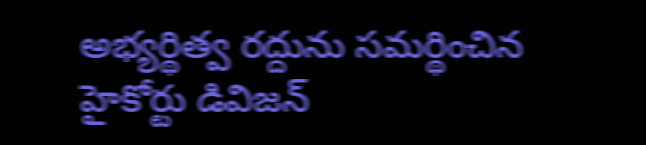అభ్యర్థిత్వ రద్దును సమర్థించిన హైకోర్టు డివిజన్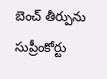బెంచ్ తీర్పును సుప్రీంకోర్టు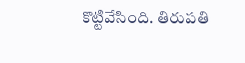కొట్టివేసింది. తిరుపతి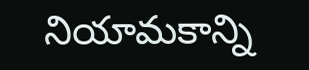నియామకాన్ని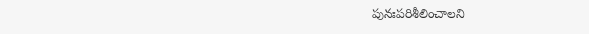పునఃపరిశీలించాలని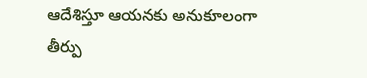ఆదేశిస్తూ ఆయనకు అనుకూలంగా తీర్పు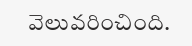వెలువరించింది.